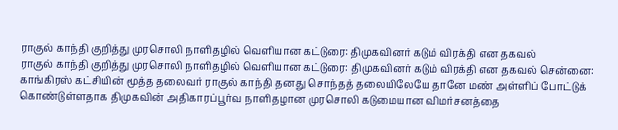ராகுல் காந்தி குறித்து முரசொலி நாளிதழில் வெளியான கட்டுரை: திமுகவினர் கடும் விரக்தி என தகவல்
ராகுல் காந்தி குறித்து முரசொலி நாளிதழில் வெளியான கட்டுரை: திமுகவினர் கடும் விரக்தி என தகவல் சென்னை: காங்கிரஸ் கட்சியின் மூத்த தலைவர் ராகுல் காந்தி தனது சொந்தத் தலையிலேயே தானே மண் அள்ளிப் போட்டுக் கொண்டுள்ளதாக திமுகவின் அதிகாரப்பூர்வ நாளிதழான முரசொலி கடுமையான விமர்சனத்தை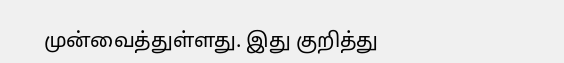முன்வைத்துள்ளது. இது குறித்து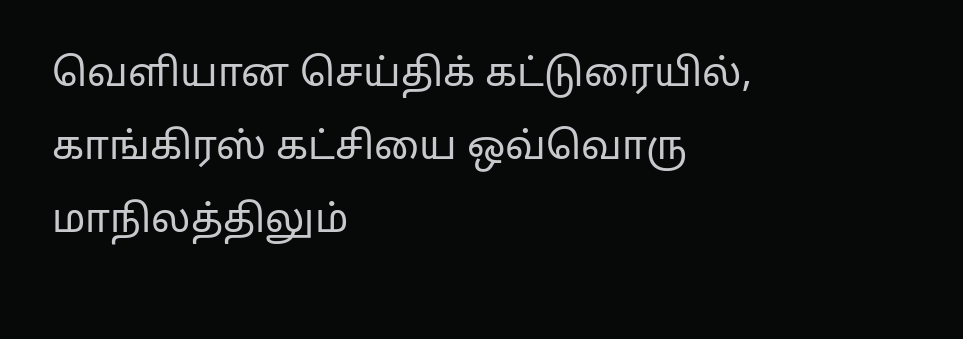வெளியான செய்திக் கட்டுரையில், காங்கிரஸ் கட்சியை ஒவ்வொரு மாநிலத்திலும்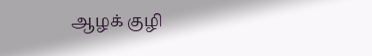ஆழக் குழி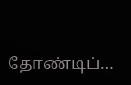தோண்டிப்…